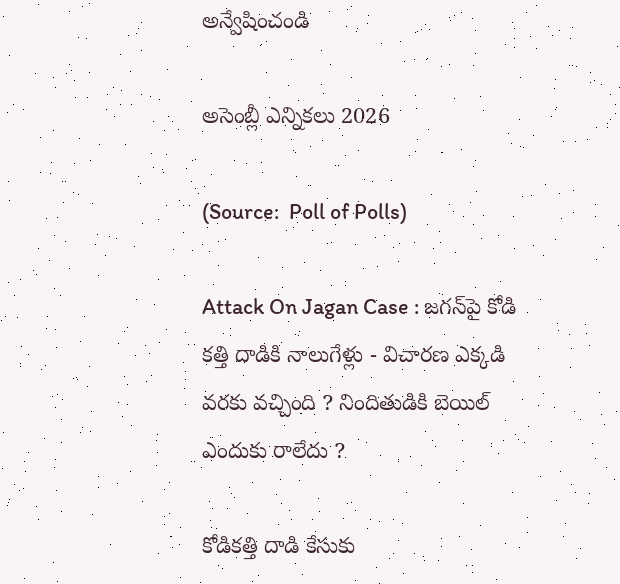అన్వేషించండి

అసెంబ్లీ ఎన్నికలు 2026

(Source:  Poll of Polls)

Attack On Jagan Case : జగన్‌పై కోడి కత్తి దాడికి నాలుగేళ్లు - విచారణ ఎక్కడి వరకు వచ్చింది ? నిందితుడికి బెయిల్ ఎందుకు రాలేదు ?

కోడికత్తి దాడి కేసుకు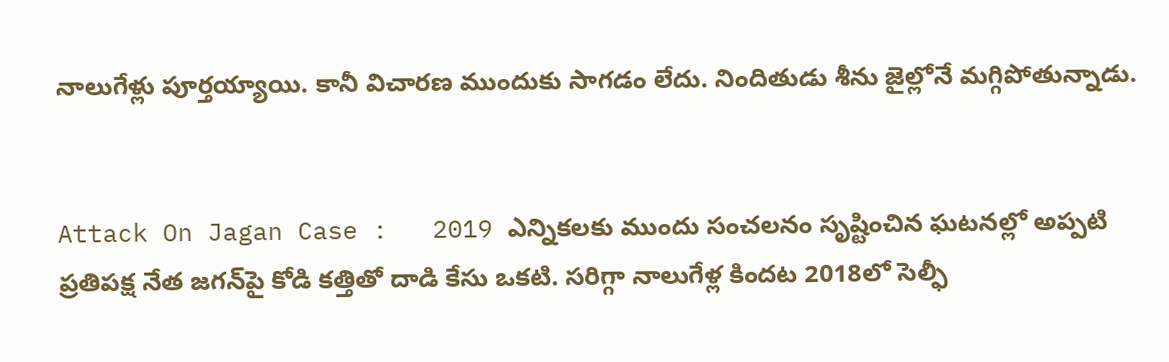నాలుగేళ్లు పూర్తయ్యాయి. కానీ విచారణ ముందుకు సాగడం లేదు. నిందితుడు శీను జైల్లోనే మగ్గిపోతున్నాడు.


Attack On Jagan Case :   2019 ఎన్నికలకు ముందు సంచలనం సృష్టించిన ఘటనల్లో అప్పటి ప్రతిపక్ష నేత జగన్‌పై కోడి కత్తితో దాడి కేసు ఒకటి. సరిగ్గా నాలుగేళ్ల కిందట 2018లో సెల్ఫీ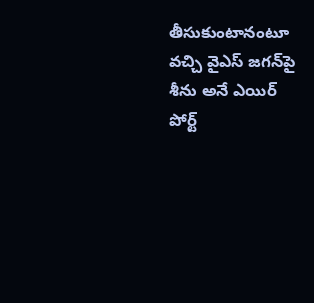తీసుకుంటానంటూ వచ్చి వైఎస్‌ జగన్‌పై శీను అనే ఎయిర్ పోర్ట్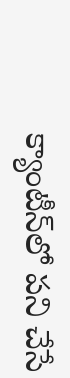క్యాంటీన్‌లో పని చేసే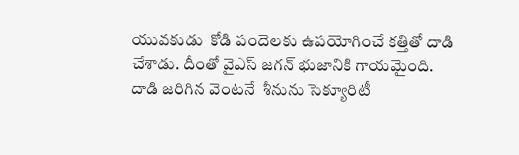యువకుడు  కోడి పందెలకు ఉపయోగించే కత్తితో దాడి చేశాడు. దీంతో వైఎస్‌ జగన్‌ భుజానికి గాయమైంది.  దాడి జరిగిన వెంటనే  శీనును సెక్యూరిటీ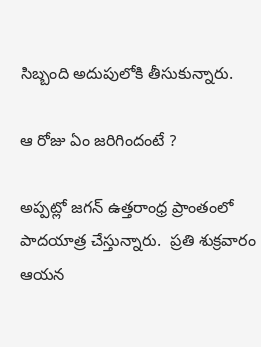సిబ్బంది అదుపులోకి తీసుకున్నారు.

ఆ రోజు ఏం జరిగిందంటే ?

అప్పట్లో జగన్ ఉత్తరాంధ్ర ప్రాంతంలో పాదయాత్ర చేస్తున్నారు.  ప్రతి శుక్రవారం ఆయన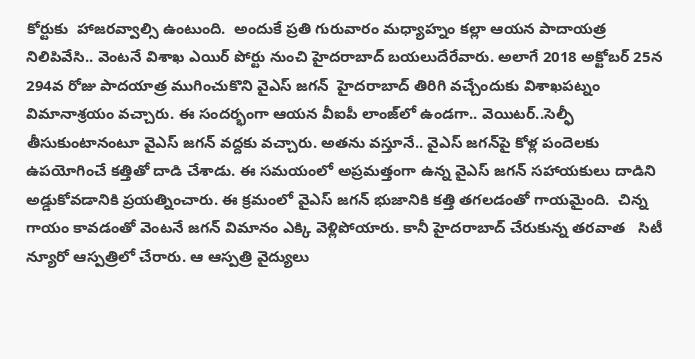కోర్టుకు  హాజరవ్వాల్సి ఉంటుంది.  అందుకే ప్రతి గురువారం మధ్యాహ్నం కల్లా ఆయన పాదాయత్ర నిలిపివేసి.. వెంటనే విశాఖ ఎయిర్ పోర్టు నుంచి హైదరాబాద్ బయలుదేరేవారు. అలాగే 2018 అక్టోబర్ 25న 294వ రోజు పాదయాత్ర ముగించుకొని వైఎస్‌ జగన్‌  హైదరాబాద్‌ తిరిగి వచ్చేందుకు విశాఖపట్నం విమానాశ్రయం వచ్చారు. ఈ సందర్భంగా ఆయన వీఐపీ లాంజ్‌లో ఉండగా.. వెయిటర్‌..సెల్ఫీ తీసుకుంటానంటూ వైఎస్‌ జగన్‌ వద్దకు వచ్చారు. అతను వస్తూనే.. వైఎస్‌ జగన్‌పై కోళ్ల పందెలకు ఉపయోగించే కత్తితో దాడి చేశాడు. ఈ సమయంలో అప్రమత్తంగా ఉన్న వైఎస్‌ జగన్‌ సహాయకులు దాడిని అడ్డుకోవడానికి ప్రయత్నించారు. ఈ క్రమంలో వైఎస్‌ జగన్‌ భుజానికి కత్తి తగలడంతో గాయమైంది.  చిన్న గాయం కావడంతో వెంటనే జగన్ విమానం ఎక్కి వెళ్లిపోయారు. కానీ హైదరాబాద్ చేరుకున్న తరవాత   సిటీ న్యూరో ఆస్పత్రిలో చేరారు. ఆ ఆస్పత్రి వైద్యులు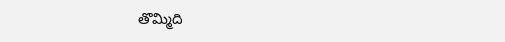తొమ్మిది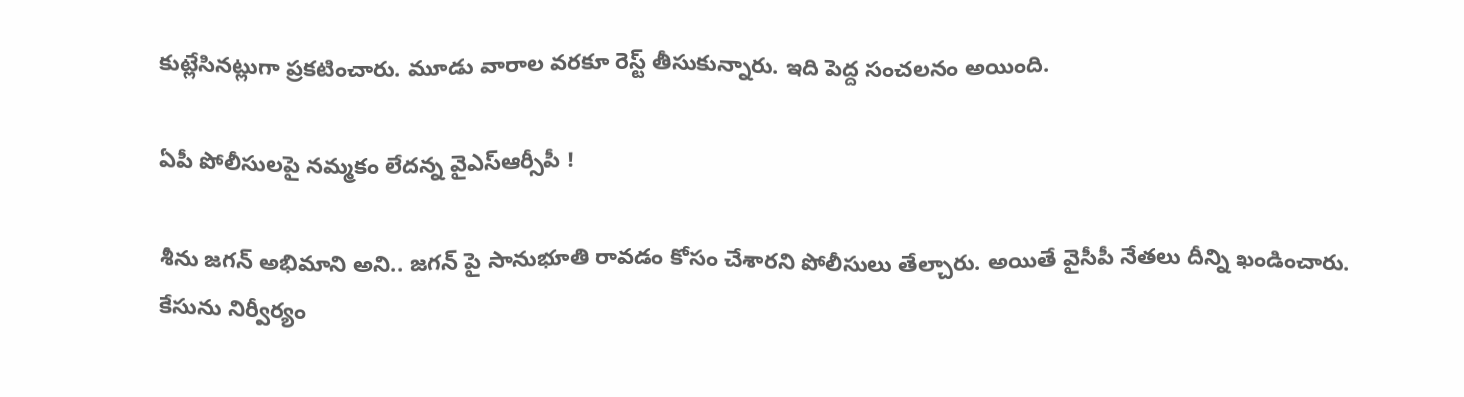కుట్లేసినట్లుగా ప్రకటించారు. మూడు వారాల వరకూ రెస్ట్ తీసుకున్నారు. ఇది పెద్ద సంచలనం అయింది.

ఏపీ పోలీసులపై నమ్మకం లేదన్న వైఎస్ఆర్సీపీ !

శీను జగన్ అభిమాని అని.. జగన్ పై సానుభూతి రావడం కోసం చేశారని పోలీసులు తేల్చారు. అయితే వైసీపీ నేతలు దీన్ని ఖండించారు. కేసును నిర్వీర్యం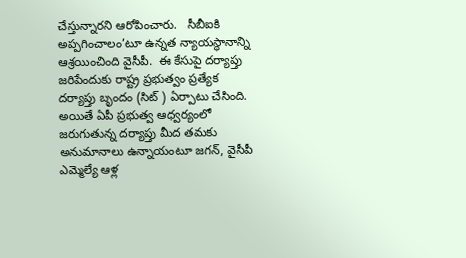చేస్తున్నారని ఆరోపించారు.   సీబీఐకి అప్పగించాలం’టూ ఉన్నత న్యాయస్థానాన్ని ఆశ్రయించింది వైసీపీ.  ఈ కేసుపై దర్యాప్తు జరిపేందుకు రాష్ట్ర ప్రభుత్వం ప్ర‌త్యేక ద‌ర్యాప్తు బృందం (సిట్ ) ఏర్పాటు చేసింది. అయితే ఏపీ ప్ర‌భుత్వ ఆధ్వ‌ర్యంలో జరుగుతున్న ద‌ర్యాప్తు మీద త‌మ‌కు అనుమానాలు ఉన్నాయంటూ జగన్‌, వైసీపీ ఎమ్మెల్యే ఆళ్ల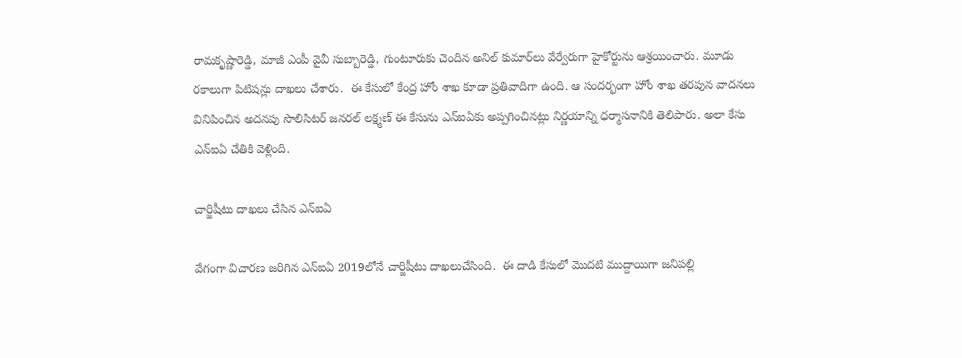రామకృష్ణారెడ్డి, మాజీ ఎంపీ వైవీ సుబ్బారెడ్డి, గుంటూరుకు చెందిన అనిల్‌ కుమార్‌‌లు వేర్వేరుగా హైకోర్టును ఆశ్ర‌యించారు. మూడు రకాలుగా పిటిషన్లు దాఖలు చేశారు.  ఈ కేసులో కేంద్ర హోం శాఖ కూడా ప్రతివాదిగా ఉంది. ఆ సందర్భంగా హోం శాఖ తరపున వాదనలు వినిపించిన అదనపు సొలిసిటర్ జనరల్ లక్ష్మణ్ ఈ కేసును ఎన్ఐఏకు అప్పగించినట్లు నిర్ణయాన్ని ధర్మాసనానికి తెలిపారు. అలా కేసు ఎన్ఐఏ చేతికి వెళ్లింది.

చార్జిషీటు దాఖలు చేసిన ఎన్‌ఐఏ

వేగంగా విచారణ జరిగిన ఎన్‌ఐఏ 2019లోనే చార్జిషీటు దాఖలుచేసింది.  ఈ దాడి కేసులో మొదటి ముద్దాయిగా జనిపల్లి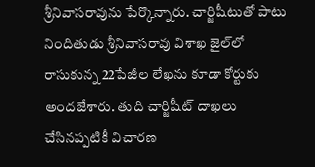శ్రీనివాసరావును పేర్కొన్నారు. చార్జిషీటుతో పాటు నిందితుడు శ్రీనివాసరావు విశాఖ జైల్‌లో రాసుకున్న 22పేజీల లేఖను కూడా కోర్టుకు అందజేశారు. తుది చార్జిషీట్ దాఖలు చేసినప్పటికీ విచారణ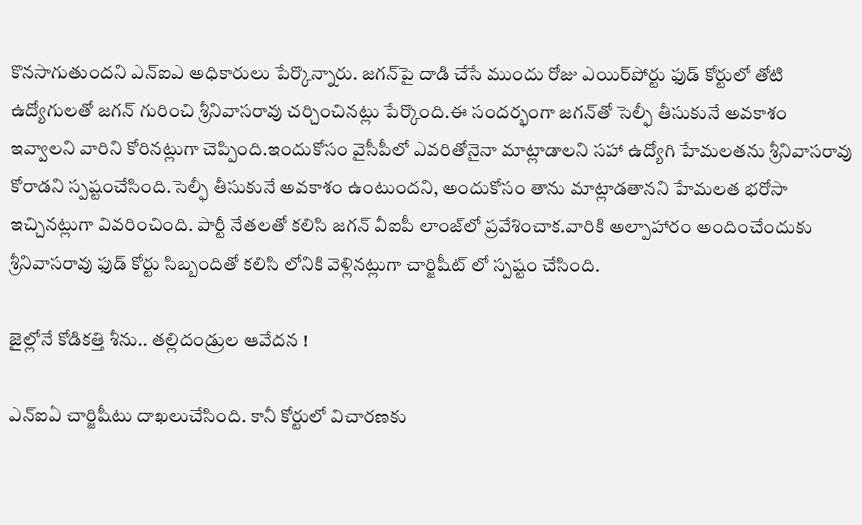కొనసాగుతుందని ఎన్ఐఎ అధికారులు పేర్కొన్నారు. జగన్‌పై దాడి చేసే ముందు రోజు ఎయిర్‌పోర్టు ఫుడ్ కోర్టులో తోటి ఉద్యోగులతో జగన్‌ గురించి శ్రీనివాసరావు చర్చించినట్లు పేర్కొంది.ఈ సందర్భంగా జగన్‌తో సెల్ఫీ తీసుకునే అవకాశం ఇవ్వాలని వారిని కోరినట్లుగా చెప్పింది.ఇందుకోసం వైసీపీలో ఎవరితోనైనా మాట్లాడాలని సహా ఉద్యోగి హేమలతను శ్రీనివాసరావు కోరాడని స్పష్టంచేసింది.సెల్ఫీ తీసుకునే అవకాశం ఉంటుందని, అందుకోసం తాను మాట్లాడతానని హేమలత భరోసా ఇచ్చినట్లుగా వివరించింది. పార్టీ నేతలతో కలిసి జగన్‌ వీఐపీ లాంజ్‌లో ప్రవేశించాక.వారికి అల్పాహారం అందించేందుకు శ్రీనివాసరావు ఫుడ్‌ కోర్టు సిబ్బందితో కలిసి లోనికి వెళ్లినట్లుగా చార్జిషీట్ లో స్పష్టం చేసింది.

జైల్లోనే కోడికత్తి శీను.. తల్లిదండ్రుల ఆవేదన !

ఎన్‌ఐఏ చార్జిషీటు దాఖలుచేసింది. కానీ కోర్టులో విచారణకు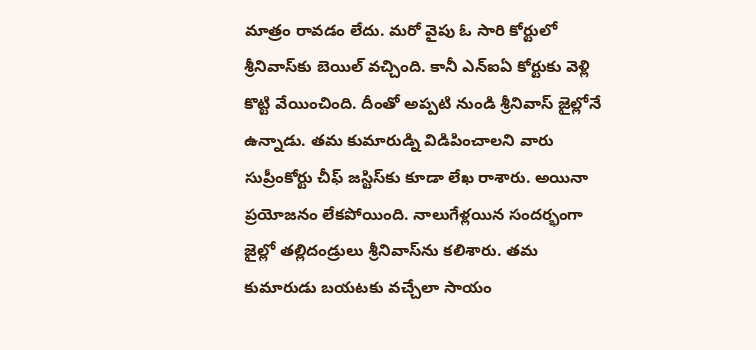మాత్రం రావడం లేదు. మరో వైపు ఓ సారి కోర్టులో శ్రీనివాస్‌కు బెయిల్ వచ్చింది. కానీ ఎన్‌ఐఏ కోర్టుకు వెళ్లి కొట్టి వేయించింది. దీంతో అప్పటి నుండి శ్రీనివాస్ జైల్లోనే ఉన్నాడు. తమ కుమారుడ్ని విడిపించాలని వారు సుప్రీంకోర్టు చీఫ్ జస్టిస్‌కు కూడా లేఖ రాశారు. అయినా ప్రయోజనం లేకపోయింది. నాలుగేళ్లయిన సందర్భంగా జైల్లో తల్లిదండ్రులు శ్రీనివాస్‌ను కలిశారు. తమ కుమారుడు బయటకు వచ్చేలా సాయం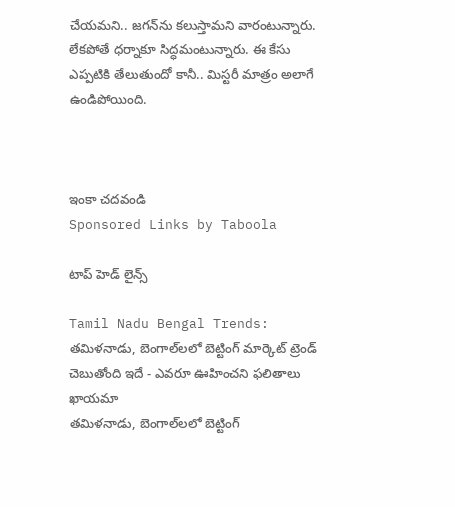చేయమని.. జగన్‌ను కలుస్తామని వారంటున్నారు. లేకపోతే ధర్నాకూ సిద్ధమంటున్నారు. ఈ కేసు ఎప్పటికి తేలుతుందో కానీ.. మిస్టరీ మాత్రం అలాగే ఉండిపోయింది.



ఇంకా చదవండి
Sponsored Links by Taboola

టాప్ హెడ్ లైన్స్

Tamil Nadu Bengal Trends: తమిళనాడు, బెంగాల్‌లలో బెట్టింగ్ మార్కెట్ ట్రెండ్ చెబుతోంది ఇదే - ఎవరూ ఊహించని ఫలితాలు ఖాయమా
తమిళనాడు, బెంగాల్‌లలో బెట్టింగ్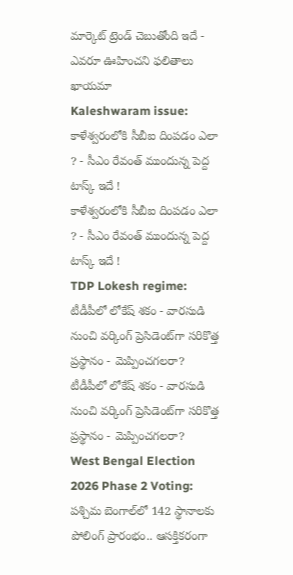మార్కెట్ ట్రెండ్ చెబుతోంది ఇదే - ఎవరూ ఊహించని ఫలితాలు ఖాయమా
Kaleshwaram issue: కాళేశ్వరంలోకి సీబీఐ దింపడం ఎలా ? - సీఎం రేవంత్ ముందున్న పెద్ద టాస్క్ ఇదే !
కాళేశ్వరంలోకి సీబీఐ దింపడం ఎలా ? - సీఎం రేవంత్ ముందున్న పెద్ద టాస్క్ ఇదే !
TDP Lokesh regime: టీడీపీలో లోకేష్ శకం - వారసుడి నుంచి వర్కింగ్ ప్రెసిడెంట్‌గా సరికొత్త ప్రస్థానం - మెప్పించగలరా?
టీడీపీలో లోకేష్ శకం - వారసుడి నుంచి వర్కింగ్ ప్రెసిడెంట్‌గా సరికొత్త ప్రస్థానం - మెప్పించగలరా?
West Bengal Election 2026 Phase 2 Voting: పశ్చిమ బెంగాల్‌లో 142 స్థానాలకు పోలింగ్ ప్రారంభం.. ఆసక్తికరంగా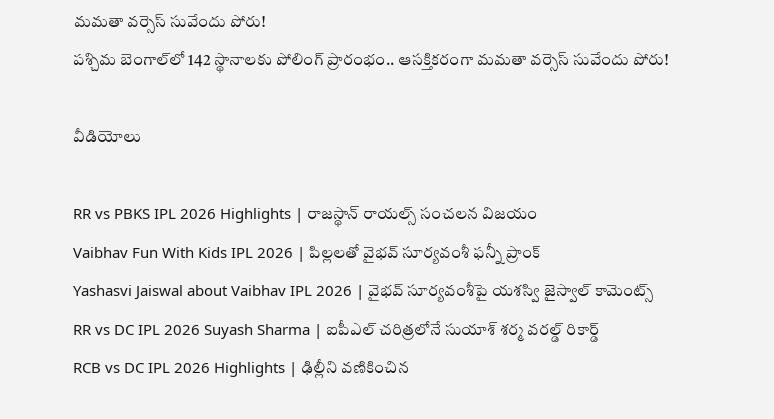మమతా వర్సెస్ సువేందు పోరు!
పశ్చిమ బెంగాల్‌లో 142 స్థానాలకు పోలింగ్ ప్రారంభం.. ఆసక్తికరంగా మమతా వర్సెస్ సువేందు పోరు!

వీడియోలు

RR vs PBKS IPL 2026 Highlights | రాజస్థాన్ రాయల్స్ సంచలన విజయం
Vaibhav Fun With Kids IPL 2026 | పిల్లలతో వైభవ్ సూర్యవంశీ ఫన్నీ ప్రాంక్
Yashasvi Jaiswal about Vaibhav IPL 2026 | వైభవ్ సూర్యవంశీపై యశస్వి జైస్వాల్ కామెంట్స్
RR vs DC IPL 2026 Suyash Sharma | ఐపీఎల్ చరిత్రలోనే సుయాశ్ శర్మ వరల్డ్ రికార్డ్
RCB vs DC IPL 2026 Highlights | ఢిల్లీని వణికించిన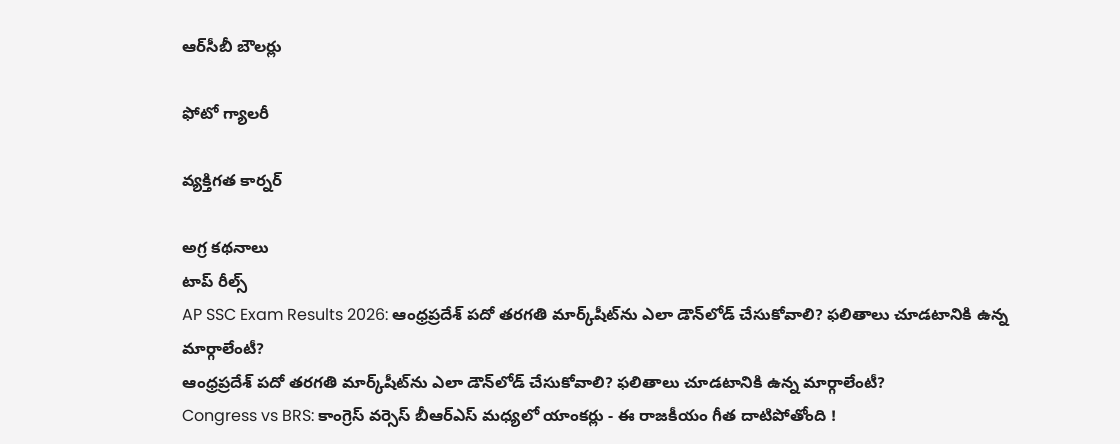ఆర్‌సీబీ బౌలర్లు

ఫోటో గ్యాలరీ

వ్యక్తిగత కార్నర్

అగ్ర కథనాలు
టాప్ రీల్స్
AP SSC Exam Results 2026: ఆంధ్రప్రదేశ్ పదో తరగతి మార్క్‌షీట్‌ను ఎలా డౌన్‌లోడ్ చేసుకోవాలి? ఫలితాలు చూడటానికి ఉన్న మార్గాలేంటీ?
ఆంధ్రప్రదేశ్ పదో తరగతి మార్క్‌షీట్‌ను ఎలా డౌన్‌లోడ్ చేసుకోవాలి? ఫలితాలు చూడటానికి ఉన్న మార్గాలేంటీ?
Congress vs BRS: కాంగ్రెస్ వర్సెస్ బీఆర్ఎస్ మధ్యలో యాంకర్లు - ఈ రాజకీయం గీత దాటిపోతోంది !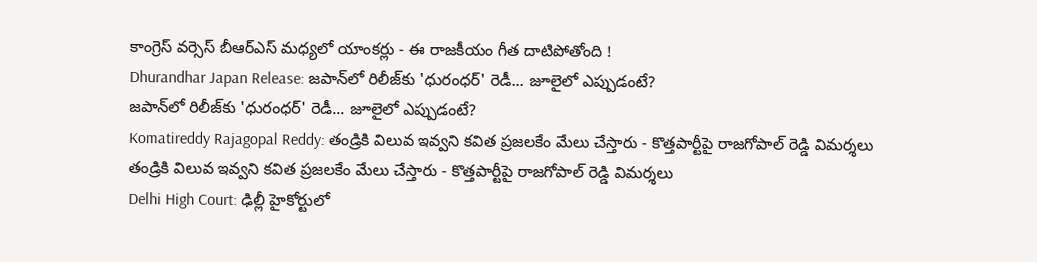కాంగ్రెస్ వర్సెస్ బీఆర్ఎస్ మధ్యలో యాంకర్లు - ఈ రాజకీయం గీత దాటిపోతోంది !
Dhurandhar Japan Release: జపాన్‌లో రిలీజ్‌కు 'ధురంధర్' రెడీ... జూలైలో ఎప్పుడంటే?
జపాన్‌లో రిలీజ్‌కు 'ధురంధర్' రెడీ... జూలైలో ఎప్పుడంటే?
Komatireddy Rajagopal Reddy: తండ్రికి విలువ ఇవ్వని కవిత ప్రజలకేం మేలు చేస్తారు - కొత్తపార్టీపై రాజగోపాల్ రెడ్డి విమర్శలు
తండ్రికి విలువ ఇవ్వని కవిత ప్రజలకేం మేలు చేస్తారు - కొత్తపార్టీపై రాజగోపాల్ రెడ్డి విమర్శలు
Delhi High Court: ఢిల్లీ హైకోర్టులో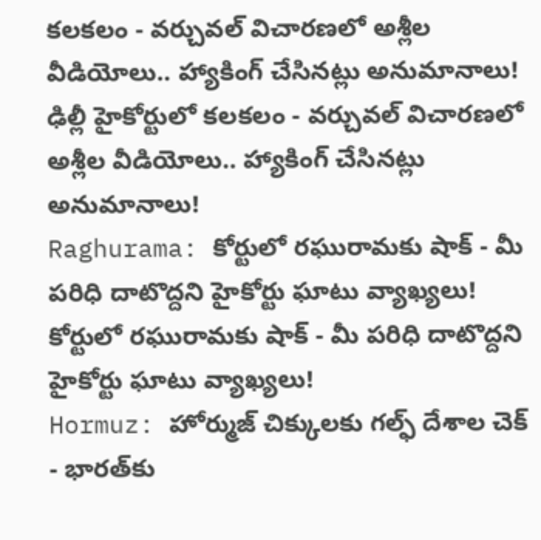కలకలం - వర్చువల్ విచారణలో అశ్లీల వీడియోలు.. హ్యాకింగ్‌ చేసినట్లు అనుమానాలు!
ఢిల్లీ హైకోర్టులో కలకలం - వర్చువల్ విచారణలో అశ్లీల వీడియోలు.. హ్యాకింగ్‌ చేసినట్లు అనుమానాలు!
Raghurama: కోర్టులో రఘురామకు షాక్ - మీ పరిధి దాటొద్దని హైకోర్టు ఘాటు వ్యాఖ్యలు!
కోర్టులో రఘురామకు షాక్ - మీ పరిధి దాటొద్దని హైకోర్టు ఘాటు వ్యాఖ్యలు!
Hormuz: హోర్ముజ్ చిక్కులకు గల్ఫ్ దేశాల చెక్ - భారత్‌కు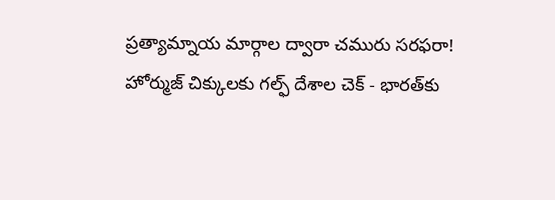ప్రత్యామ్నాయ మార్గాల ద్వారా చమురు సరఫరా!
హోర్ముజ్ చిక్కులకు గల్ఫ్ దేశాల చెక్ - భారత్‌కు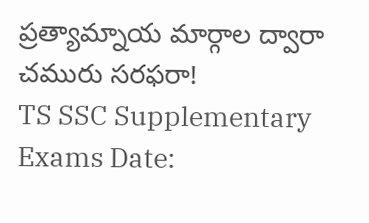ప్రత్యామ్నాయ మార్గాల ద్వారా చమురు సరఫరా!
TS SSC Supplementary Exams Date: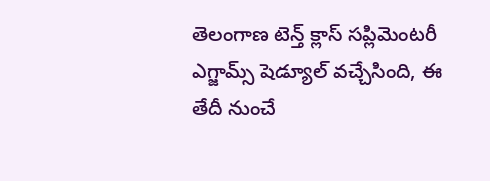తెలంగాణ టెన్త్ క్లాస్ సప్లిమెంటరీ ఎగ్జామ్స్ షెడ్యూల్ వచ్చేసింది, ఈ తేదీ నుంచే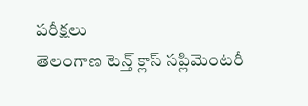పరీక్షలు
తెలంగాణ టెన్త్ క్లాస్ సప్లిమెంటరీ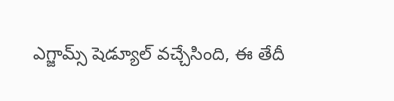ఎగ్జామ్స్ షెడ్యూల్ వచ్చేసింది, ఈ తేదీ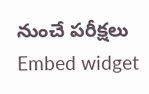నుంచే పరీక్షలు
Embed widget